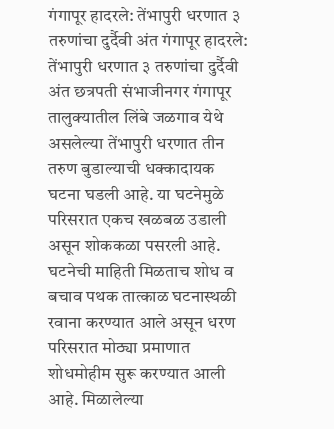गंगापूर हादरले: तेंभापुरी धरणात ३ तरुणांचा दुर्दैवी अंत गंगापूर हादरले: तेंभापुरी धरणात ३ तरुणांचा दुर्दैवी अंत छत्रपती संभाजीनगर गंगापूर तालुक्यातील लिंबे जळगाव येथे असलेल्या तेंभापुरी धरणात तीन तरुण बुडाल्याची धक्कादायक घटना घडली आहे. या घटनेमुळे परिसरात एकच खळबळ उडाली असून शोककळा पसरली आहे. घटनेची माहिती मिळताच शोध व बचाव पथक तात्काळ घटनास्थळी रवाना करण्यात आले असून धरण परिसरात मोठ्या प्रमाणात शोधमोहीम सुरू करण्यात आली आहे. मिळालेल्या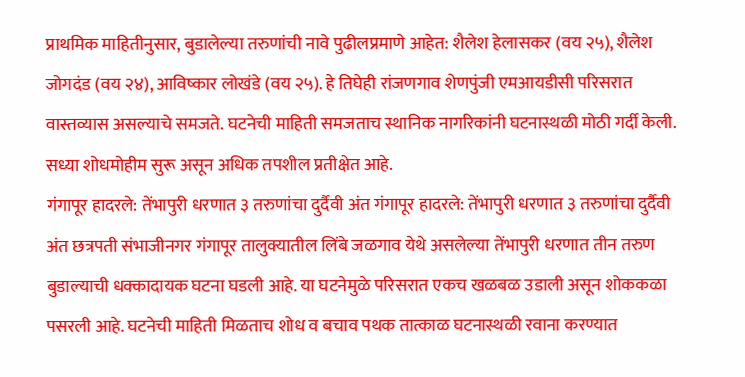प्राथमिक माहितीनुसार, बुडालेल्या तरुणांची नावे पुढीलप्रमाणे आहेत: शैलेश हेलासकर (वय २५), शैलेश जोगदंड (वय २४), आविष्कार लोखंडे (वय २५). हे तिघेही रांजणगाव शेणपुंजी एमआयडीसी परिसरात वास्तव्यास असल्याचे समजते. घटनेची माहिती समजताच स्थानिक नागरिकांनी घटनास्थळी मोठी गर्दी केली. सध्या शोधमोहीम सुरू असून अधिक तपशील प्रतीक्षेत आहे.
गंगापूर हादरले: तेंभापुरी धरणात ३ तरुणांचा दुर्दैवी अंत गंगापूर हादरले: तेंभापुरी धरणात ३ तरुणांचा दुर्दैवी अंत छत्रपती संभाजीनगर गंगापूर तालुक्यातील लिंबे जळगाव येथे असलेल्या तेंभापुरी धरणात तीन तरुण बुडाल्याची धक्कादायक घटना घडली आहे. या घटनेमुळे परिसरात एकच खळबळ उडाली असून शोककळा पसरली आहे. घटनेची माहिती मिळताच शोध व बचाव पथक तात्काळ घटनास्थळी रवाना करण्यात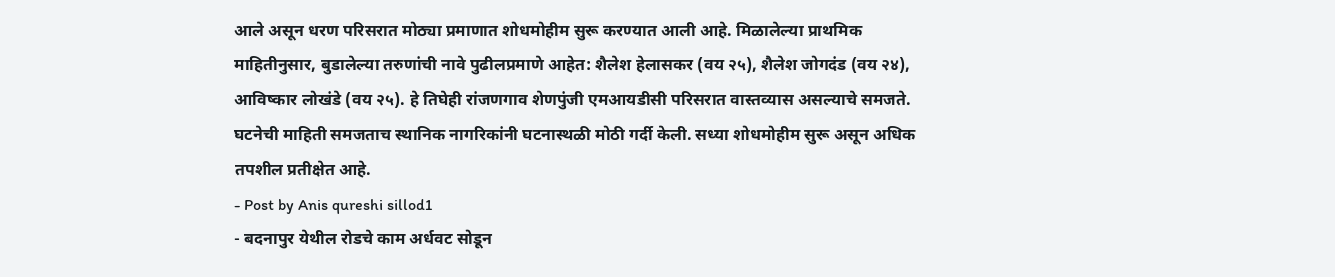आले असून धरण परिसरात मोठ्या प्रमाणात शोधमोहीम सुरू करण्यात आली आहे. मिळालेल्या प्राथमिक माहितीनुसार, बुडालेल्या तरुणांची नावे पुढीलप्रमाणे आहेत: शैलेश हेलासकर (वय २५), शैलेश जोगदंड (वय २४), आविष्कार लोखंडे (वय २५). हे तिघेही रांजणगाव शेणपुंजी एमआयडीसी परिसरात वास्तव्यास असल्याचे समजते. घटनेची माहिती समजताच स्थानिक नागरिकांनी घटनास्थळी मोठी गर्दी केली. सध्या शोधमोहीम सुरू असून अधिक तपशील प्रतीक्षेत आहे.
- Post by Anis qureshi sillod1
- बदनापुर येथील रोडचे काम अर्धवट सोडून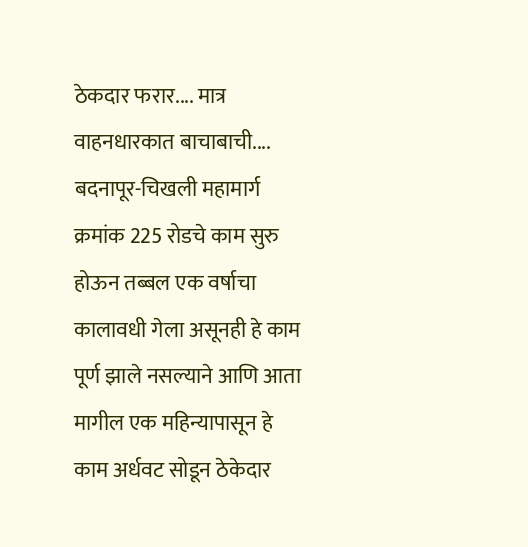ठेकदार फरार.... मात्र वाहनधारकात बाचाबाची.... बदनापूर-चिखली महामार्ग क्रमांक 225 रोडचे काम सुरु होऊन तब्बल एक वर्षाचा कालावधी गेला असूनही हे काम पूर्ण झाले नसल्याने आणि आता मागील एक महिन्यापासून हे काम अर्धवट सोडून ठेकेदार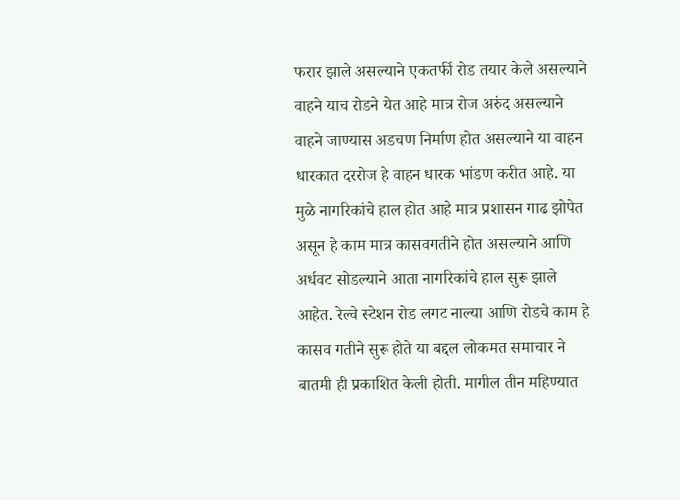फरार झाले असल्याने एकतर्फी रोड तयार केले असल्याने वाहने याच रोडने येत आहे मात्र रोज अरुंद असल्याने वाहने जाण्यास अडचण निर्माण होत असल्याने या वाहन धारकात दररोज हे वाहन धारक भांडण करीत आहे. या मुळे नागरिकांचे हाल होत आहे मात्र प्रशासन गाढ झोपेत असून हे काम मात्र कासवगतीने होत असल्याने आणि अर्धवट सोडल्याने आता नागरिकांचे हाल सुरू झाले आहेत. रेल्वे स्टेशन रोड लगट नाल्या आणि रोडचे काम हे कासव गतीने सुरू होते या बद्दल लोकमत समाचार ने बातमी ही प्रकाशित केली होती. मागील तीन महिण्यात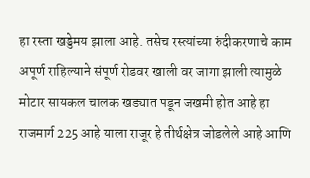हा रस्ता खड्डेमय झाला आहे. तसेच रस्त्यांच्या रुंदीकरणाचे काम अपूर्ण राहिल्याने संपूर्ण रोडवर खाली वर जागा झाली त्यामुळे मोटार सायकल चालक खड्यात पडून जखमी होत आहे हा राजमार्ग 225 आहे याला राजूर हे तीर्थक्षेत्र जोडलेले आहे आणि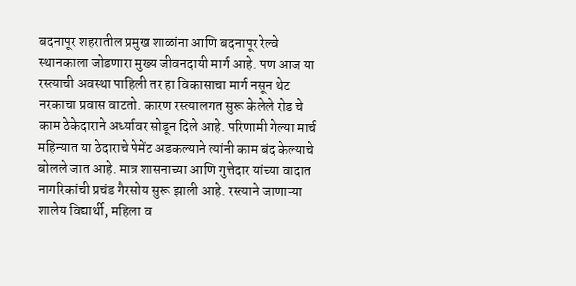बदनापूर शहरातील प्रमुख शाळांना आणि बदनापूर रेल्वे स्थानकाला जोडणारा मुख्य जीवनदायी मार्ग आहे. पण आज या रस्त्याची अवस्था पाहिली तर हा विकासाचा मार्ग नसून थेट नरकाचा प्रवास वाटतो. कारण रस्त्यालगत सुरू केलेले रोड चे काम ठेकेदाराने अर्ध्यावर सोडून दिले आहे. परिणामी गेल्या मार्च महिन्यात या ठेदाराचे पेमेंट अडकल्याने त्यांनी काम बंद केल्याचे बोलले जात आहे. मात्र शासनाच्या आणि गुत्तेदार यांच्या वादात नागरिकांची प्रचंड गैरसोय सुरू झाली आहे. रस्त्याने जाणाऱ्या शालेय विद्यार्थी, महिला व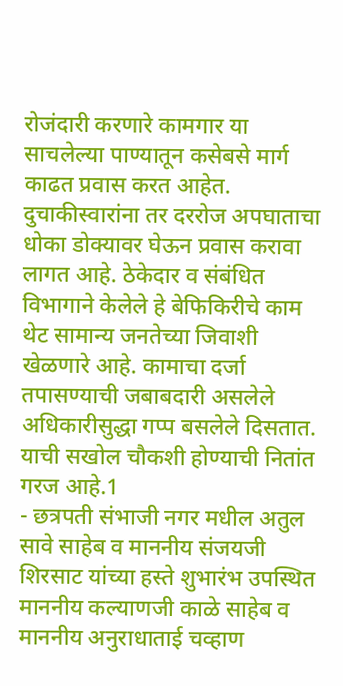रोजंदारी करणारे कामगार या साचलेल्या पाण्यातून कसेबसे मार्ग काढत प्रवास करत आहेत. दुचाकीस्वारांना तर दररोज अपघाताचा धोका डोक्यावर घेऊन प्रवास करावा लागत आहे. ठेकेदार व संबंधित विभागाने केलेले हे बेफिकिरीचे काम थेट सामान्य जनतेच्या जिवाशी खेळणारे आहे. कामाचा दर्जा तपासण्याची जबाबदारी असलेले अधिकारीसुद्धा गप्प बसलेले दिसतात. याची सखोल चौकशी होण्याची नितांत गरज आहे.1
- छत्रपती संभाजी नगर मधील अतुल सावे साहेब व माननीय संजयजी शिरसाट यांच्या हस्ते शुभारंभ उपस्थित माननीय कल्याणजी काळे साहेब व माननीय अनुराधाताई चव्हाण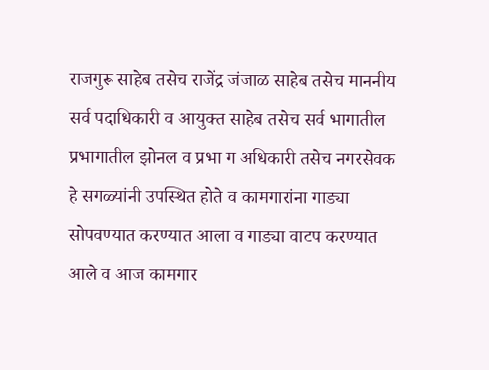राजगुरू साहेब तसेच राजेंद्र जंजाळ साहेब तसेच माननीय सर्व पदाधिकारी व आयुक्त साहेब तसेच सर्व भागातील प्रभागातील झोनल व प्रभा ग अधिकारी तसेच नगरसेवक हे सगळ्यांनी उपस्थित होते व कामगारांना गाड्या सोपवण्यात करण्यात आला व गाड्या वाटप करण्यात आले व आज कामगार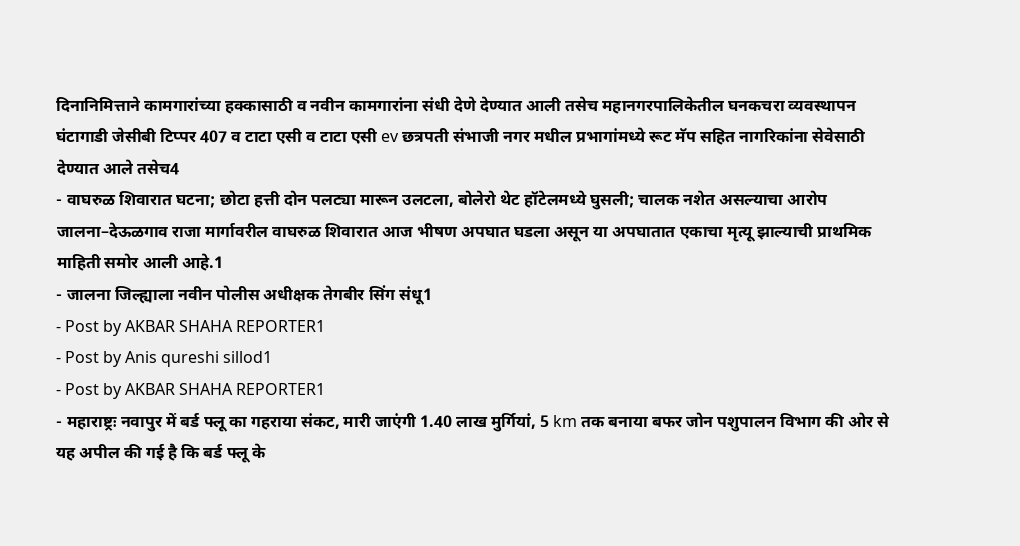दिनानिमित्ताने कामगारांच्या हक्कासाठी व नवीन कामगारांना संधी देणे देण्यात आली तसेच महानगरपालिकेतील घनकचरा व्यवस्थापन घंटागाडी जेसीबी टिप्पर 407 व टाटा एसी व टाटा एसी ev छत्रपती संभाजी नगर मधील प्रभागांमध्ये रूट मॅप सहित नागरिकांना सेवेसाठी देण्यात आले तसेच4
- वाघरुळ शिवारात घटना; छोटा हत्ती दोन पलट्या मारून उलटला, बोलेरो थेट हॉटेलमध्ये घुसली; चालक नशेत असल्याचा आरोप जालना–देऊळगाव राजा मार्गावरील वाघरुळ शिवारात आज भीषण अपघात घडला असून या अपघातात एकाचा मृत्यू झाल्याची प्राथमिक माहिती समोर आली आहे.1
- जालना जिल्ह्याला नवीन पोलीस अधीक्षक तेगबीर सिंग संधू1
- Post by AKBAR SHAHA REPORTER1
- Post by Anis qureshi sillod1
- Post by AKBAR SHAHA REPORTER1
- महाराष्ट्रः नवापुर में बर्ड फ्लू का गहराया संकट, मारी जाएंगी 1.40 लाख मुर्गियां, 5 km तक बनाया बफर जोन पशुपालन विभाग की ओर से यह अपील की गई है कि बर्ड फ्लू के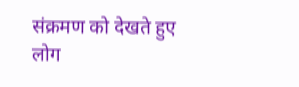संक्रमण को देखते हुए लोग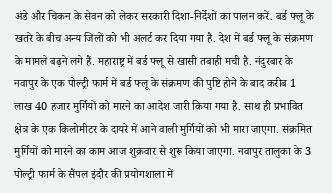अंडे और चिकन के सेवन को लेकर सरकारी दिशा-निर्देशों का पालन करें. बर्ड फ्लू के खतरे के बीच अन्य जिलों को भी अलर्ट कर दिया गया है. देश में बर्ड फ्लू के संक्रमण के मामले बढ़ने लगे हैं. महाराष्ट्र में बर्ड फ्लू से खासी तबाही मची है. नंदुरबार के नवापुर के एक पोल्ट्री फार्म में बर्ड फ्लू के संक्रमण की पुष्टि होने के बाद करीब 1 लाख 40 हजार मुर्गियों को मारने का आदेश जारी किया गया है. साथ ही प्रभावित क्षेत्र के एक किलोमीटर के दायरे में आने वाली मुर्गियों को भी मारा जाएगा. संक्रमित मुर्गियों को मारने का काम आज शुक्रवार से शुरू किया जाएगा. नवापुर तालुका के 3 पोल्ट्री फार्म के सैंपल इंदौर की प्रयोगशाला में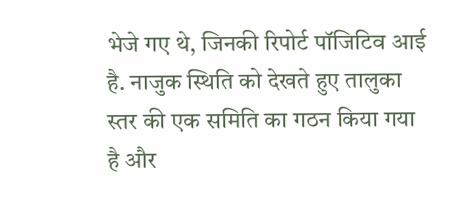भेजे गए थे, जिनकी रिपोर्ट पॉजिटिव आई है. नाजुक स्थिति को देखते हुए तालुका स्तर की एक समिति का गठन किया गया है और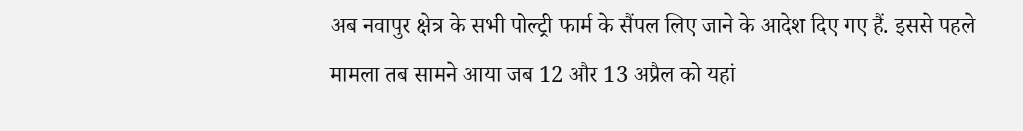अब नवापुर क्षेत्र के सभी पोल्ट्री फार्म के सैंपल लिए जाने के आदेश दिए गए हैं. इससे पहले मामला तब सामने आया जब 12 और 13 अप्रैल को यहां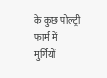के कुछ पोल्ट्री फार्म में मुर्गियों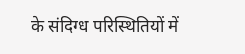के संदिग्ध परिस्थितियों में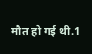मौत हो गई थी.1